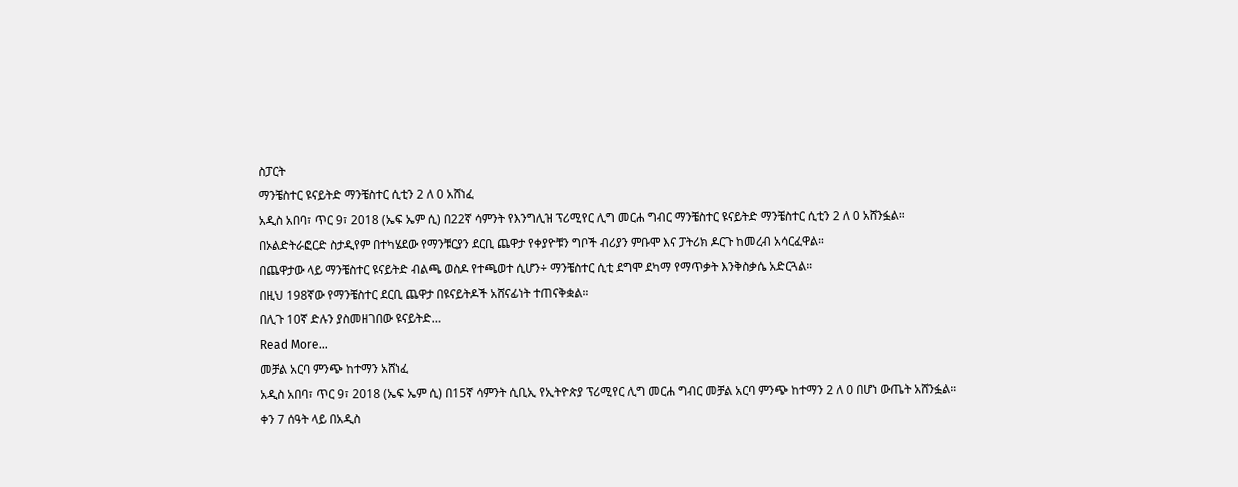ስፓርት
ማንቼስተር ዩናይትድ ማንቼስተር ሲቲን 2 ለ 0 አሸነፈ
አዲስ አበባ፣ ጥር 9፣ 2018 (ኤፍ ኤም ሲ) በ22ኛ ሳምንት የእንግሊዝ ፕሪሚየር ሊግ መርሐ ግብር ማንቼስተር ዩናይትድ ማንቼስተር ሲቲን 2 ለ 0 አሸንፏል።
በኦልድትራፎርድ ስታዲየም በተካሄደው የማንቹርያን ደርቢ ጨዋታ የቀያዮቹን ግቦች ብሪያን ምቡሞ እና ፓትሪክ ዶርጉ ከመረብ አሳርፈዋል።
በጨዋታው ላይ ማንቼስተር ዩናይትድ ብልጫ ወስዶ የተጫወተ ሲሆን÷ ማንቼስተር ሲቲ ደግሞ ደካማ የማጥቃት እንቅስቃሴ አድርጓል።
በዚህ 198ኛው የማንቼስተር ደርቢ ጨዋታ በዩናይትዶች አሸናፊነት ተጠናቅቋል።
በሊጉ 10ኛ ድሉን ያስመዘገበው ዩናይትድ…
Read More...
መቻል አርባ ምንጭ ከተማን አሸነፈ
አዲስ አበባ፣ ጥር 9፣ 2018 (ኤፍ ኤም ሲ) በ15ኛ ሳምንት ሲቢኢ የኢትዮጵያ ፕሪሚየር ሊግ መርሐ ግብር መቻል አርባ ምንጭ ከተማን 2 ለ 0 በሆነ ውጤት አሸንፏል።
ቀን 7 ሰዓት ላይ በአዲስ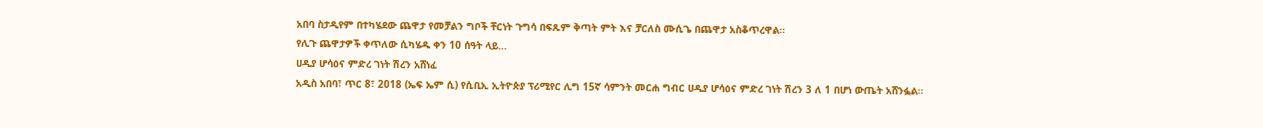አበባ ስታዲየም በተካሄደው ጨዋታ የመቻልን ግቦች ቸርነት ጉግሳ በፍጹም ቅጣት ምት እና ቻርለስ ሙሲጌ በጨዋታ አስቆጥረዋል።
የሊጉ ጨዋታዎች ቀጥለው ሲካሄዱ ቀን 10 ሰዓት ላይ…
ሀዲያ ሆሳዕና ምድረ ገነት ሽረን አሸነፈ
አዲስ አበባ፣ ጥር 8፣ 2018 (ኤፍ ኤም ሲ) የሲቢኢ ኢትዮጵያ ፕሪሚየር ሊግ 15ኛ ሳምንት መርሐ ግብር ሀዲያ ሆሳዕና ምድረ ገነት ሽረን 3 ለ 1 በሆነ ውጤት አሸንፏል።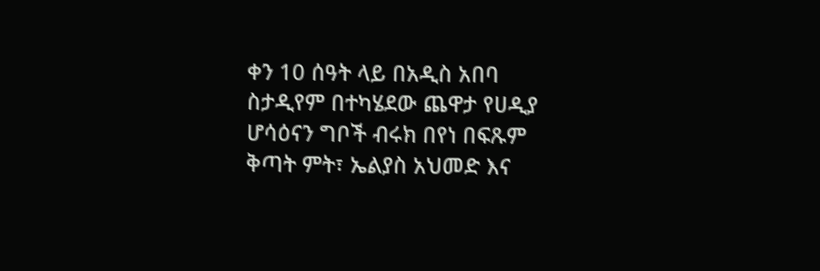ቀን 10 ሰዓት ላይ በአዲስ አበባ ስታዲየም በተካሄደው ጨዋታ የሀዲያ ሆሳዕናን ግቦች ብሩክ በየነ በፍጹም ቅጣት ምት፣ ኤልያስ አህመድ እና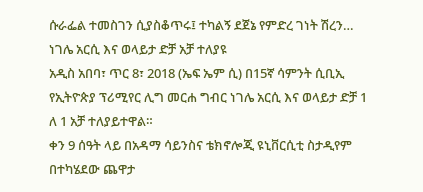ሱራፌል ተመስገን ሲያስቆጥሩ፤ ተካልኝ ደጀኔ የምድረ ገነት ሽረን…
ነገሌ አርሲ እና ወላይታ ድቻ አቻ ተለያዩ
አዲስ አበባ፣ ጥር 8፣ 2018 (ኤፍ ኤም ሲ) በ15ኛ ሳምንት ሲቢኢ የኢትዮጵያ ፕሪሚየር ሊግ መርሐ ግብር ነገሌ አርሲ እና ወላይታ ድቻ 1 ለ 1 አቻ ተለያይተዋል።
ቀን 9 ሰዓት ላይ በአዳማ ሳይንስና ቴክኖሎጂ ዩኒቨርሲቲ ስታዲየም በተካሄደው ጨዋታ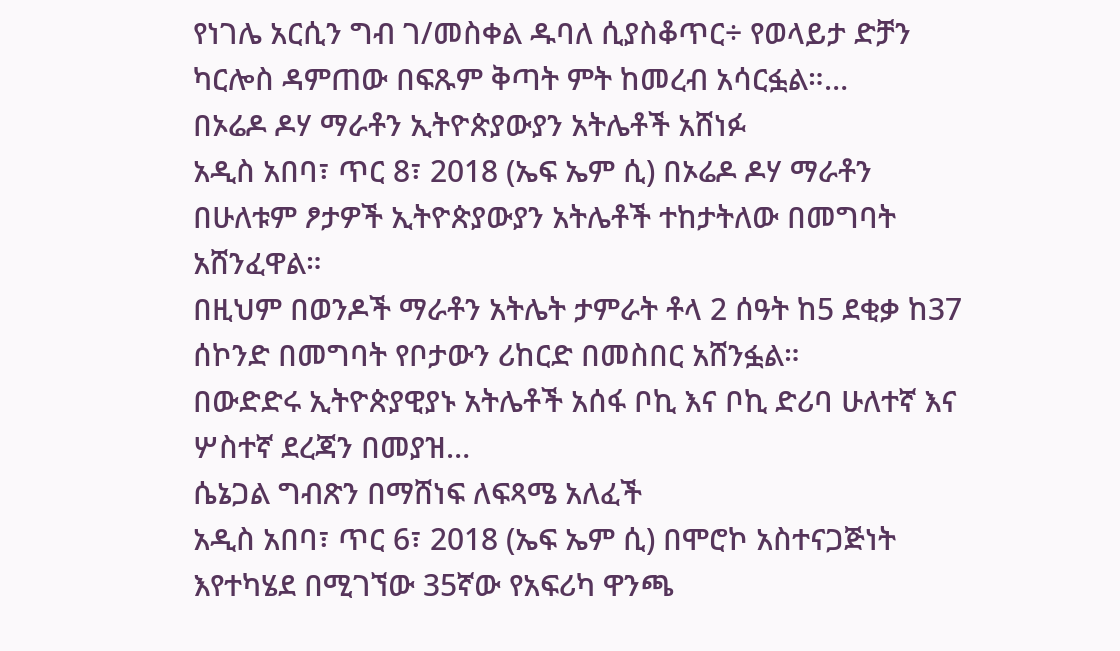የነገሌ አርሲን ግብ ገ/መስቀል ዱባለ ሲያስቆጥር÷ የወላይታ ድቻን ካርሎስ ዳምጠው በፍጹም ቅጣት ምት ከመረብ አሳርፏል።…
በኦሬዶ ዶሃ ማራቶን ኢትዮጵያውያን አትሌቶች አሸነፉ
አዲስ አበባ፣ ጥር 8፣ 2018 (ኤፍ ኤም ሲ) በኦሬዶ ዶሃ ማራቶን በሁለቱም ፆታዎች ኢትዮጵያውያን አትሌቶች ተከታትለው በመግባት አሸንፈዋል።
በዚህም በወንዶች ማራቶን አትሌት ታምራት ቶላ 2 ሰዓት ከ5 ደቂቃ ከ37 ሰኮንድ በመግባት የቦታውን ሪከርድ በመስበር አሸንፏል።
በውድድሩ ኢትዮጵያዊያኑ አትሌቶች አሰፋ ቦኪ እና ቦኪ ድሪባ ሁለተኛ እና ሦስተኛ ደረጃን በመያዝ…
ሴኔጋል ግብጽን በማሸነፍ ለፍጻሜ አለፈች
አዲስ አበባ፣ ጥር 6፣ 2018 (ኤፍ ኤም ሲ) በሞሮኮ አስተናጋጅነት እየተካሄደ በሚገኘው 35ኛው የአፍሪካ ዋንጫ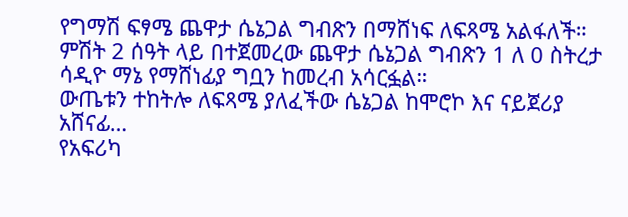የግማሽ ፍፃሜ ጨዋታ ሴኔጋል ግብጽን በማሸነፍ ለፍጻሜ አልፋለች።
ምሽት 2 ሰዓት ላይ በተጀመረው ጨዋታ ሴኔጋል ግብጽን 1 ለ 0 ስትረታ ሳዲዮ ማኔ የማሸነፊያ ግቧን ከመረብ አሳርፏል።
ውጤቱን ተከትሎ ለፍጻሜ ያለፈችው ሴኔጋል ከሞሮኮ እና ናይጀሪያ አሸናፊ…
የአፍሪካ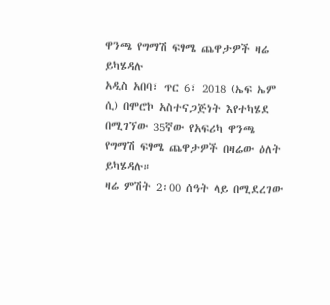ዋንጫ የግማሽ ፍፃሜ ጨዋታዎች ዛሬ ይካሄዳሉ
አዲስ አበባ፣ ጥር 6፣ 2018 (ኤፍ ኤም ሲ) በሞሮኮ አስተናጋጅነት እየተካሄደ በሚገኘው 35ኛው የአፍሪካ ዋንጫ የግማሽ ፍፃሜ ጨዋታዎች በዛሬው ዕለት ይካሄዳሉ።
ዛሬ ምሽት 2፡00 ሰዓት ላይ በሚደረገው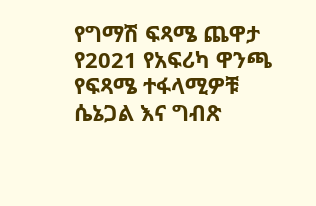የግማሽ ፍጻሜ ጨዋታ የ2021 የአፍሪካ ዋንጫ የፍጻሜ ተፋላሚዎቹ ሴኔጋል እና ግብጽ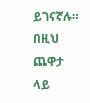ይገናኛሉ።
በዚህ ጨዋታ ላይ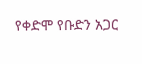የቀድሞ የቡድን አጋር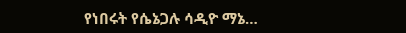የነበሩት የሴኔጋሉ ሳዲዮ ማኔ…